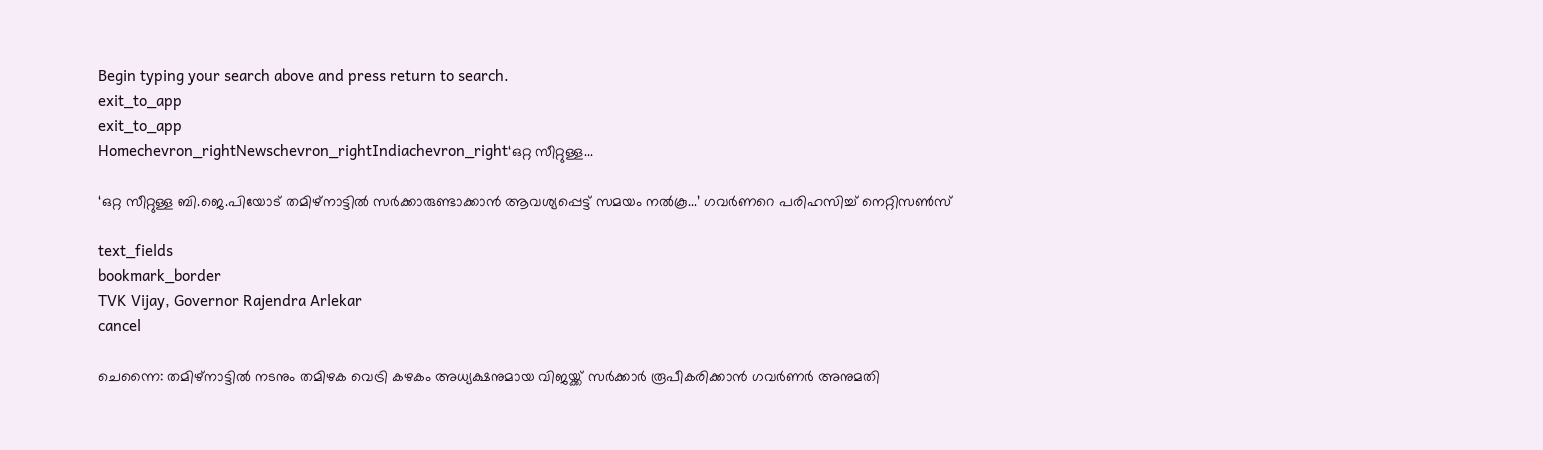Begin typing your search above and press return to search.
exit_to_app
exit_to_app
Homechevron_rightNewschevron_rightIndiachevron_right‘ഒറ്റ സീറ്റുള്ള...

‘ഒറ്റ സീറ്റുള്ള ബി.ജെ.പിയോട് തമിഴ്നാട്ടിൽ സർക്കാരുണ്ടാക്കാൻ ആവശ്യപ്പെട്ട് സമയം നൽകൂ...’ ഗവർണറെ പരിഹസിച്ച് നെറ്റിസൺസ്

text_fields
bookmark_border
TVK Vijay, Governor Rajendra Arlekar
cancel

ചെന്നൈ: തമിഴ്നാട്ടിൽ നടനും തമിഴക വെട്രി കഴകം അധ്യക്ഷനുമായ വിജയ്ക്ക് സർക്കാർ രൂപീകരിക്കാൻ ഗവർണർ അനുമതി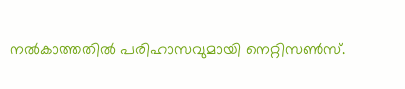നൽകാത്തതിൽ പരിഹാസവുമായി നെറ്റിസൺസ്.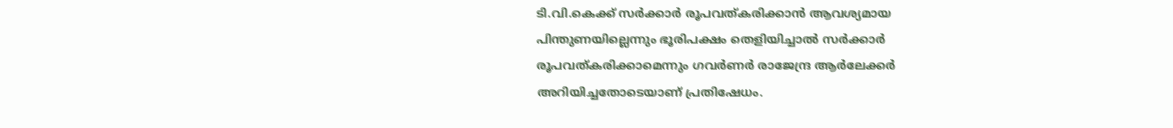ടി.വി.കെക്ക് സർക്കാർ രൂപവത്കരിക്കാൻ ആവശ്യമായ പിന്തുണയില്ലെന്നും ഭൂരിപക്ഷം തെളിയിച്ചാൽ സർക്കാർ രൂപവത്കരിക്കാമെന്നും ഗവർണർ രാജേന്ദ്ര ആർലേക്കർ അറിയിച്ചതോടെയാണ് പ്രതിഷേധം.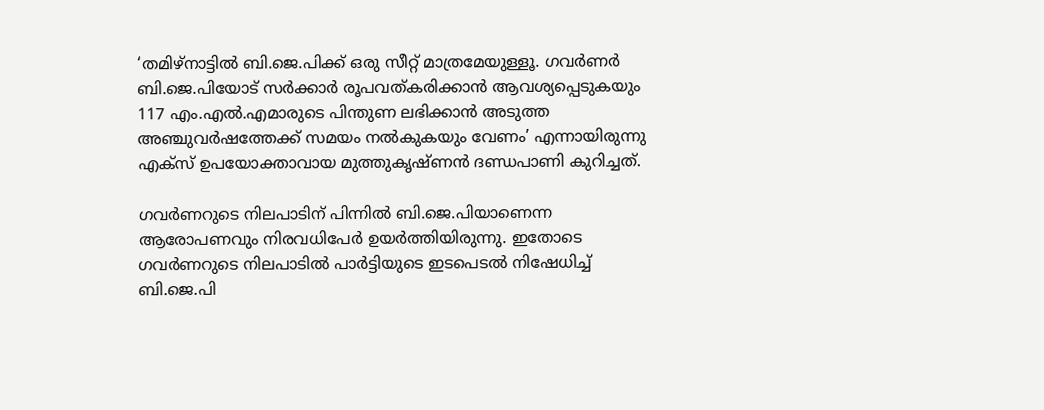‘തമിഴ്നാട്ടിൽ ബി.ജെ.പിക്ക് ഒരു സീറ്റ് മാത്രമേയുള്ളൂ. ഗവർണർ ബി.ജെ.പിയോട് സർക്കാർ രൂപവത്കരിക്കാൻ ആവശ്യപ്പെടുകയും 117 എം.എൽ.എമാരുടെ പിന്തുണ ലഭിക്കാൻ അടുത്ത അഞ്ചുവർഷത്തേക്ക് സമയം നൽകുകയും വേണം’ എന്നായിരുന്നു എക്സ് ഉപയോക്താവായ മുത്തുകൃഷ്ണൻ ദണ്ഡപാണി കുറിച്ചത്.

ഗവർണറുടെ നിലപാടിന് പിന്നിൽ ബി.ജെ.പിയാണെന്ന ആരോപണവും നിരവധിപേർ ഉയർത്തിയിരുന്നു. ഇതോടെ ഗവർണറുടെ നിലപാടിൽ പാർട്ടിയുടെ ഇടപെടൽ നിഷേധിച്ച് ബി.ജെ.പി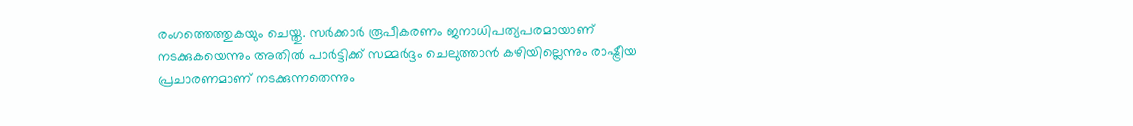രംഗത്തെത്തുകയും ചെയ്തു. സർക്കാർ രൂപീകരണം ജനാധിപത്യപരമായാണ് നടക്കുകയെന്നും അതിൽ പാർട്ടിക്ക് സമ്മർദ്ദം ചെലുത്താൻ കഴിയില്ലെന്നും രാഷ്ട്രീയ പ്രചാരണമാണ് നടക്കുന്നതെന്നും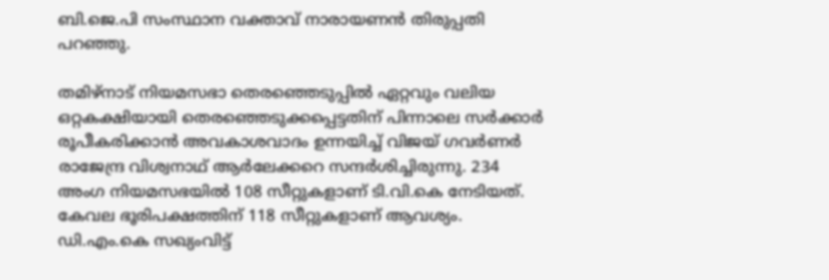ബി.ജെ.പി സംസ്ഥാന വക്താവ് നാരായണൻ തിരുപ്പതി പറഞ്ഞു.

തമിഴ്‌നാട് നിയമസഭാ തെരഞ്ഞെടുപ്പിൽ ഏറ്റവും വലിയ ഒറ്റകക്ഷിയായി തെരഞ്ഞെടുക്കപ്പെട്ടതിന് പിന്നാലെ സർക്കാർ രൂപീകരിക്കാൻ അവകാശവാദം ഉന്നയിച്ച് വിജയ് ഗവർണർ രാജേന്ദ്ര വിശ്വനാഥ് ആർലേക്കറെ സന്ദർശിച്ചിരുന്നു. 234 അംഗ നിയമസഭയിൽ 108 സീറ്റുകളാണ് ടി.വി.കെ നേടിയത്. കേവല ഭൂരിപക്ഷത്തിന് 118 സീറ്റുകളാണ് ആവശ്യം. ഡി.എം.കെ സഖ്യംവിട്ട്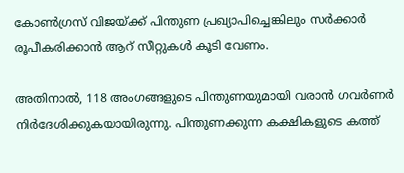കോൺഗ്രസ് വിജയ്ക്ക് പിന്തുണ പ്രഖ്യാപിച്ചെങ്കിലും സർക്കാർ രൂപീകരിക്കാൻ ആറ് സീറ്റുകൾ കൂടി വേണം.

അതിനാൽ, 118 അംഗങ്ങളുടെ പിന്തുണയുമായി വരാൻ ഗവർണർ നിർദേശിക്കുകയായിരുന്നു. പിന്തുണക്കുന്ന കക്ഷികളുടെ കത്ത്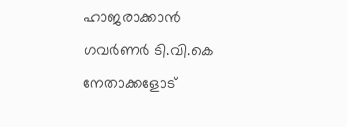ഹാജരാക്കാന്‍ ഗവര്‍ണര്‍ ടി.വി.കെ നേതാക്കളോട്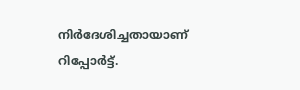നിര്‍ദേശിച്ചതായാണ് റിപ്പോര്‍ട്ട്.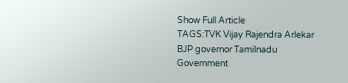Show Full Article
TAGS:TVK Vijay Rajendra Arlekar BJP governor Tamilnadu Government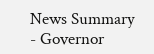News Summary - Governor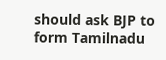should ask BJP to form Tamilnadu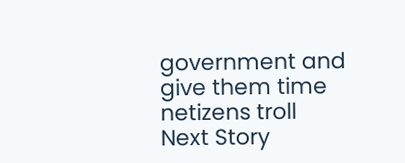government and give them time netizens troll
Next Story